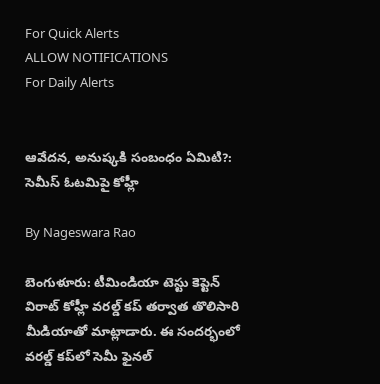For Quick Alerts
ALLOW NOTIFICATIONS
For Daily Alerts


ఆవేదన, అనుష్కకి సంబంధం ఏమిటి?: సెమీస్ ఓటమిపై కోహ్లీ

By Nageswara Rao

బెంగుళూరు: టీమిండియా టెస్టు కెప్టెన్ విరాట్ కోహ్లీ వరల్డ్ కప్ తర్వాత తొలిసారి మీడియాతో మాట్లాడారు. ఈ సందర్భంలో వరల్డ్ కప్‌లో సెమీ ఫైనల్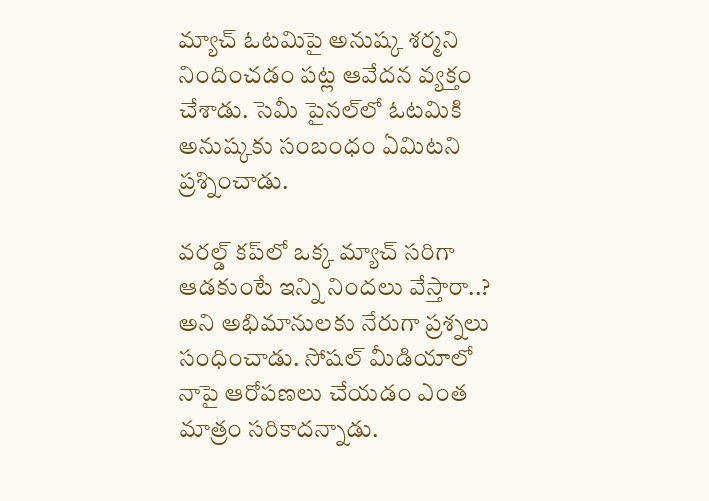మ్యాచ్ ఓటమిపై అనుష్క శర్మని నిందించడం పట్ల ఆవేదన వ్యక్తం చేశాడు. సెమీ పైనల్‌లో ఓటమికి అనుష్కకు సంబంధం ఏమిటని ప్రశ్నించాడు.

వరల్డ్ కప్‌లో ఒక్క మ్యాచ్ సరిగా ఆడకుంటే ఇన్ని నిందలు వేస్తారా..? అని అభిమానులకు నేరుగా ప్రశ్నలు సంధించాడు. సోషల్ మీడియాలో నాపై ఆరోపణలు చేయడం ఎంత మాత్రం సరికాదన్నాడు.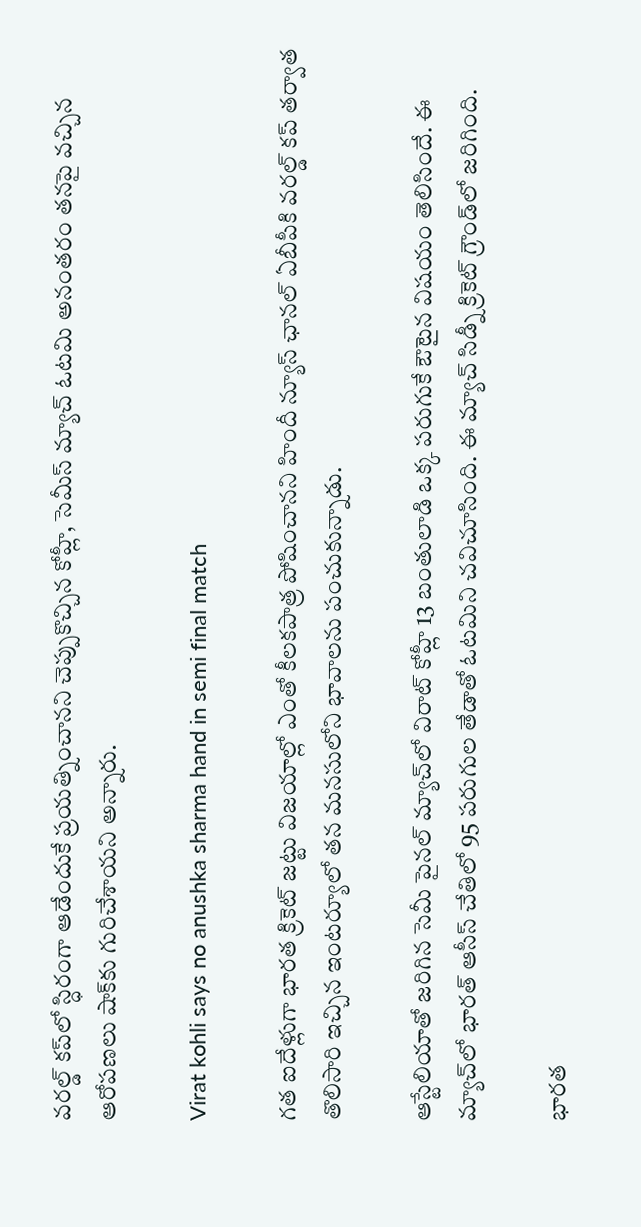వరల్డ్ కప్‌లో స్ధిరంగా ఆడేందుకే ప్రయత్నించానని చెప్పుకొచ్చిన కోహ్లీ, సెమీస్ మ్యాచ్ ఓటమి అనంతరం తనపై వచ్చిన ఆరోపణలు షాక్‌కు గురిచేశాయని అన్నారు.

Virat kohli says no anushka sharma hand in semi final match

గత ఐదేళ్లుగా భారత క్రికెట్‌ జట్టు విజయాల్లో ఎంతో కీలకపాత్ర పోషించానని హిందీ న్యూస్ ఛానల్ ఏబీపీకి వరల్డ్ కప్ తర్వాత తొలిసారి ఇచ్చిన ఇంటర్యూలో తన మనసులోని భావాలను పంచుకున్నాడు.

ఆస్టేలియాతో జరిగిన సెమీ పైనల్ మ్యాచ్‌లో విరాట్ కోహ్లీ 13 బంతులాడి ఒక్క పరుగుకే ఔటైన విషయం తెలిసిందే. ఈ మ్యాచ్‌లో భారత్ ఆసీస్ చేతిలో 95 పరుగుల తేడాతో ఓటమిని చవిచూసింది. ఈ మ్యాచ్ సిడ్నీ క్రికెట్ గ్రౌండ్‌లో జరిగింది.

భారత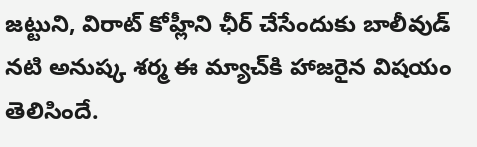జట్టుని, విరాట్ కోహ్లీని ఛీర్ చేసేందుకు బాలీవుడ్ నటి అనుష్క శర్మ ఈ మ్యాచ్‌కి హాజరైన విషయం తెలిసిందే.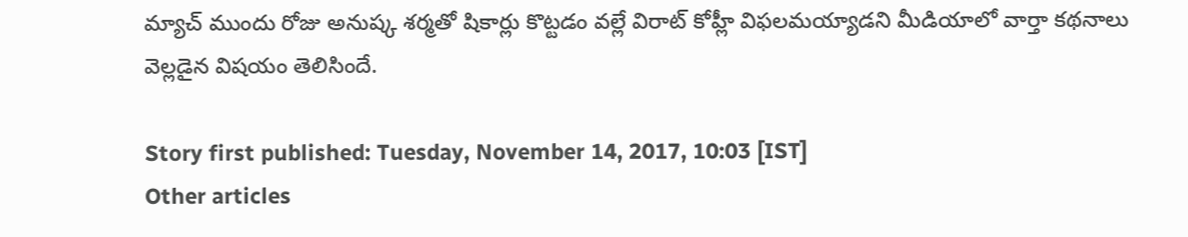మ్యాచ్ ముందు రోజు అనుష్క శర్మతో షికార్లు కొట్టడం వల్లే విరాట్ కోహ్లీ విఫలమయ్యాడని మీడియాలో వార్తా కథనాలు వెల్లడైన విషయం తెలిసిందే.

Story first published: Tuesday, November 14, 2017, 10:03 [IST]
Other articles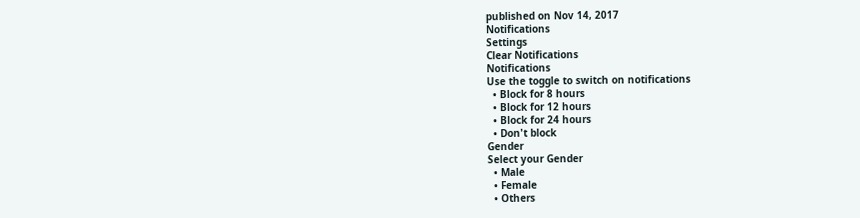published on Nov 14, 2017
Notifications
Settings
Clear Notifications
Notifications
Use the toggle to switch on notifications
  • Block for 8 hours
  • Block for 12 hours
  • Block for 24 hours
  • Don't block
Gender
Select your Gender
  • Male
  • Female
  • Others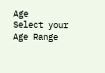Age
Select your Age Range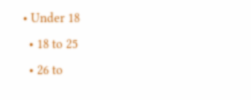• Under 18
  • 18 to 25
  • 26 to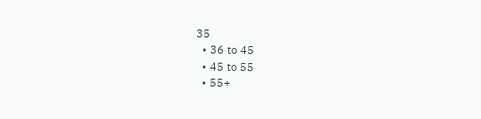35
  • 36 to 45
  • 45 to 55
  • 55+